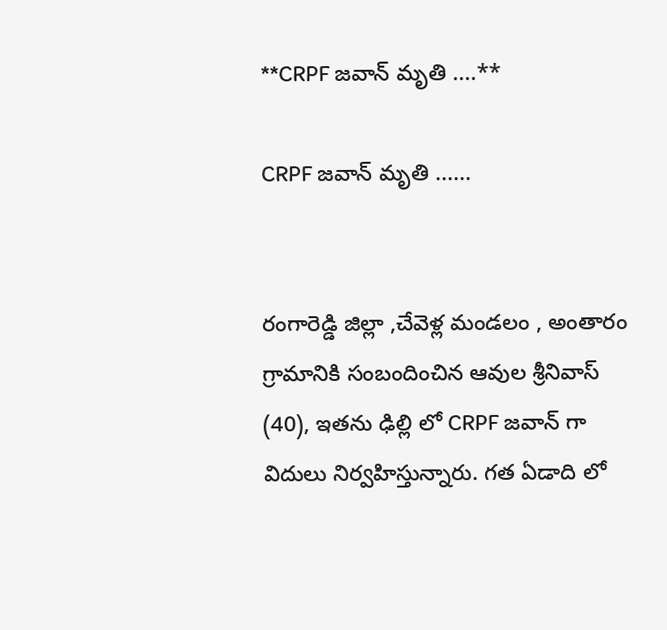**CRPF జవాన్ మృతి ....**

CRPF జవాన్ మృతి ......


రంగారెడ్డి జిల్లా ,చేవెళ్ల మండలం , అంతారం గ్రామానికి సంబందించిన ఆవుల శ్రీనివాస్ (40), ఇతను ఢిల్లి లో CRPF జవాన్ గా విదులు నిర్వహిస్తున్నారు. గత ఏడాది లో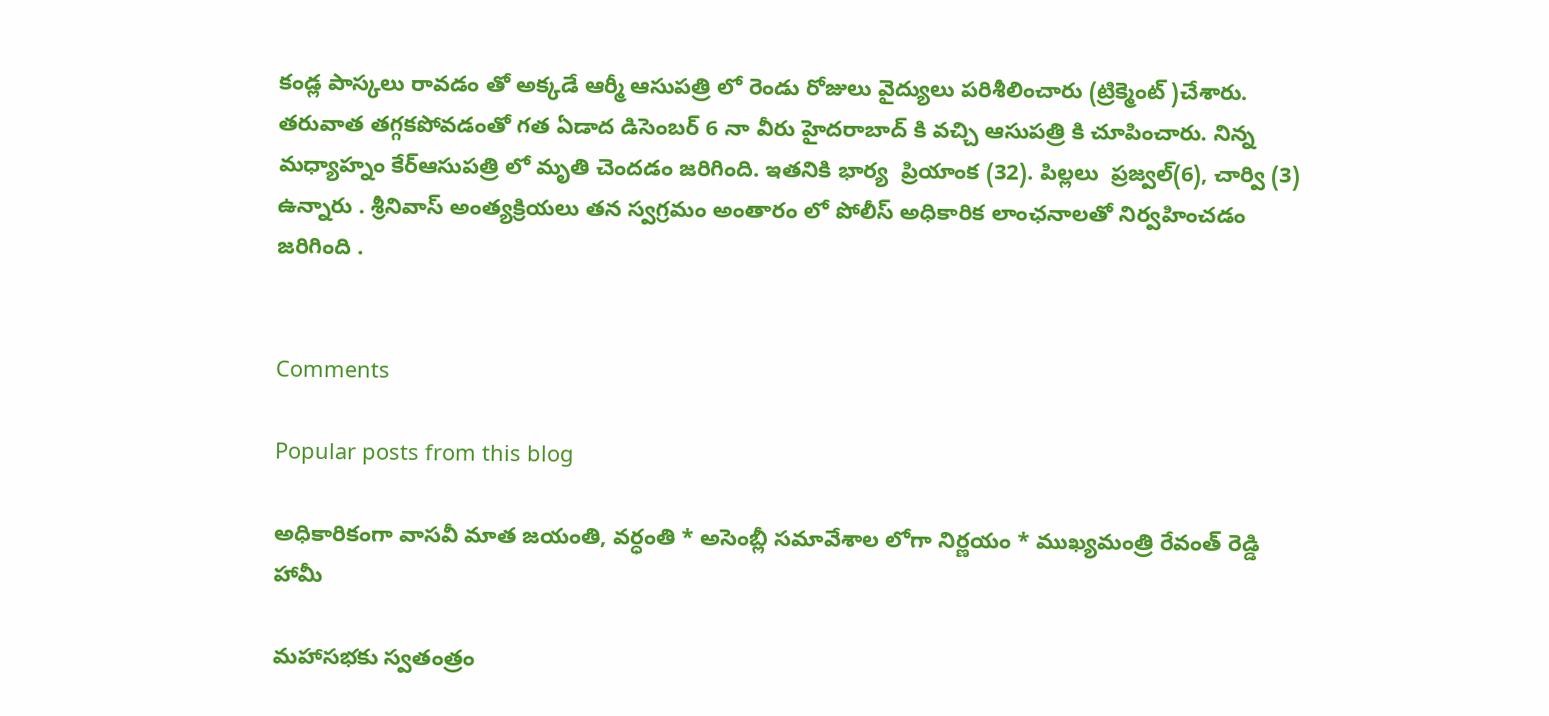కండ్ల పాస్కలు రావడం తో అక్కడే ఆర్మీ ఆసుపత్రి లో రెండు రోజులు వైద్యులు పరిశీలించారు (ట్రిక్మెంట్ )చేశారు. తరువాత తగ్గకపోవడంతో గత ఏడాద డిసెంబర్ 6 నా వీరు హైదరాబాద్ కి వచ్చి ఆసుపత్రి కి చూపించారు. నిన్న మధ్యాహ్నం కేర్ఆసుపత్రి లో మృతి చెందడం జరిగింది. ఇతనికి భార్య  ప్రియాంక (32). పిల్లలు  ప్రజ్వల్(6), చార్వి (3) ఉన్నారు . శ్రీనివాస్ అంత్యక్రియలు తన స్వగ్రమం అంతారం లో పోలీస్ అధికారిక లాంఛనాలతో నిర్వహించడం జరిగింది .


Comments

Popular posts from this blog

అధికారికంగా వాసవీ మాత జయంతి, వర్ధంతి * అసెంబ్లీ సమావేశాల లోగా నిర్ణయం * ముఖ్యమంత్రి రేవంత్ రెడ్డి హామీ

మహాసభకు స్వతంత్రం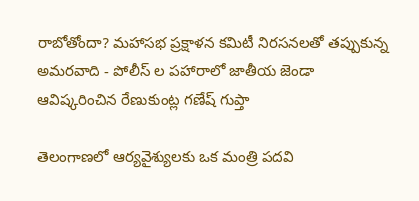రాబోతోందా? మహాసభ ప్రక్షాళన కమిటీ నిరసనలతో తప్పుకున్న అమరవాది - పోలీస్ ల పహారాలో జాతీయ జెండా ఆవిష్కరించిన రేణుకుంట్ల గణేష్ గుప్తా

తెలంగాణలో ఆర్యవైశ్యులకు ఒక మంత్రి పదవి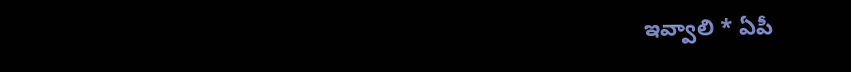ఇవ్వాలి * ఏపీ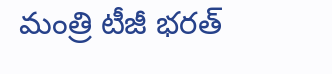మంత్రి టీజీ భరత్